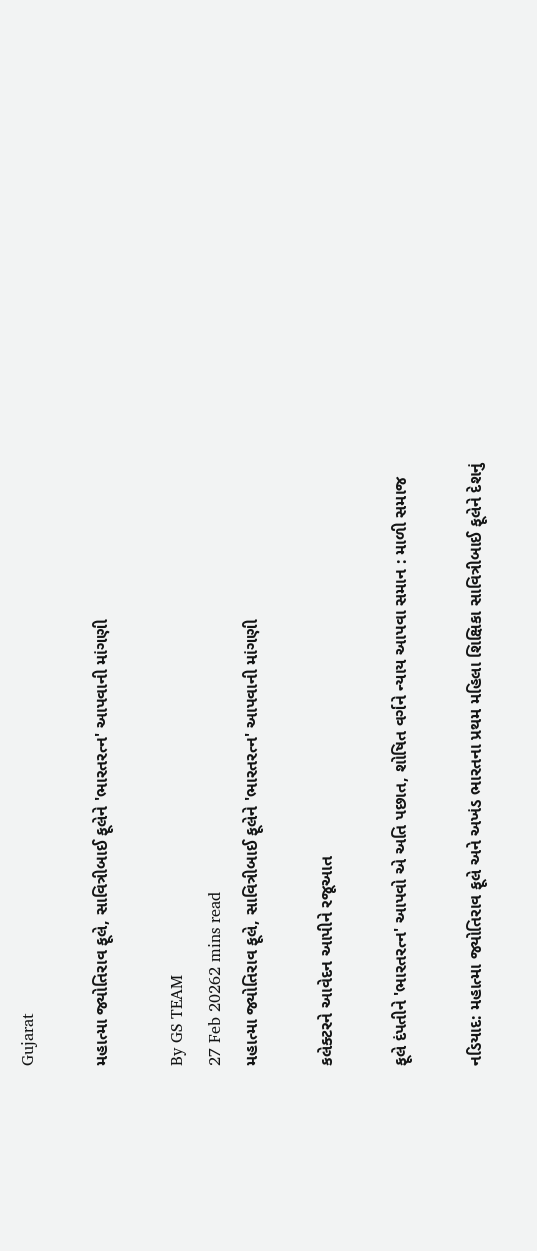Gujarat

મહાત્મા જ્યોતિરાવ ફૂલે, સાવિત્રીબાઈ ફૂલેને 'ભારતરત્ન' આપવાની માંગણી

By GS TEAM
27 Feb 20262 mins read
મહાત્મા જ્યોતિરાવ ફૂલે, સાવિત્રીબાઈ ફૂલેને 'ભારતરત્ન' આપવાની માંગણી

કલેક્ટરને આવેદન આપીને રજૂઆત

ફૂલે દંપતીને 'ભારતરત્ન' આપવો એ અતિ પછાત, શોષિત વર્ગને ન્યાય આપવા સમાન : માળી સમાજ

નડિયાદ: મહાત્મા જ્યોતિરાવ ફૂલે અને અખંડ ભારતના પ્રથમ મહિલા શિક્ષિકા સાવિત્રીબાઈ ફૂલેને દેશનું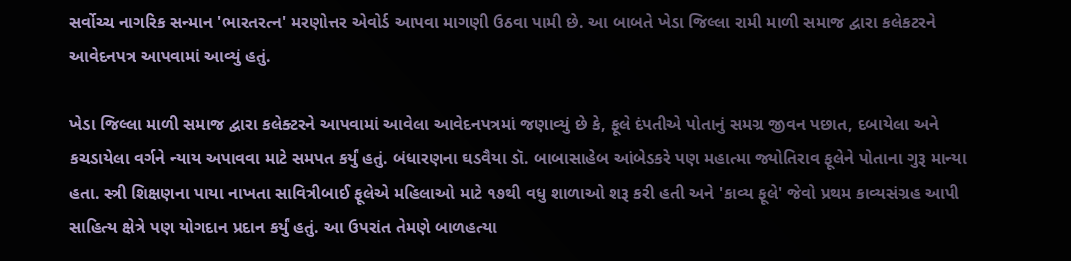સર્વોચ્ચ નાગરિક સન્માન 'ભારતરત્ન' મરણોત્તર એવોર્ડ આપવા માગણી ઉઠવા પામી છે. આ બાબતે ખેડા જિલ્લા રામી માળી સમાજ દ્વારા કલેકટરને આવેદનપત્ર આપવામાં આવ્યું હતું.

ખેડા જિલ્લા માળી સમાજ દ્વારા કલેક્ટરને આપવામાં આવેલા આવેદનપત્રમાં જણાવ્યું છે કે, ફૂલે દંપતીએ પોતાનું સમગ્ર જીવન પછાત, દબાયેલા અને કચડાયેલા વર્ગને ન્યાય અપાવવા માટે સમપત કર્યું હતું. બંધારણના ઘડવૈયા ડૉ. બાબાસાહેબ આંબેડકરે પણ મહાત્મા જ્યોતિરાવ ફૂલેને પોતાના ગુરૂ માન્યા હતા. સ્ત્રી શિક્ષણના પાયા નાખતા સાવિત્રીબાઈ ફૂલેએ મહિલાઓ માટે ૧૭થી વધુ શાળાઓ શરૂ કરી હતી અને 'કાવ્ય ફૂલે' જેવો પ્રથમ કાવ્યસંગ્રહ આપી સાહિત્ય ક્ષેત્રે પણ યોગદાન પ્રદાન કર્યું હતું. આ ઉપરાંત તેમણે બાળહત્યા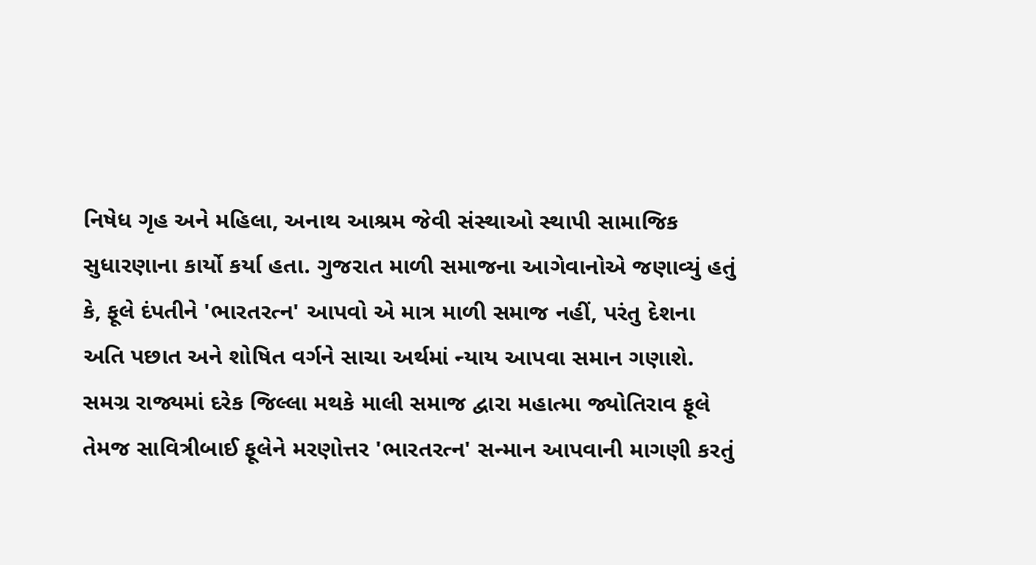નિષેધ ગૃહ અને મહિલા, અનાથ આશ્રમ જેવી સંસ્થાઓ સ્થાપી સામાજિક સુધારણાના કાર્યો કર્યા હતા. ગુજરાત માળી સમાજના આગેવાનોએ જણાવ્યું હતું કે, ફૂલે દંપતીને 'ભારતરત્ન' આપવો એ માત્ર માળી સમાજ નહીં, પરંતુ દેશના અતિ પછાત અને શોષિત વર્ગને સાચા અર્થમાં ન્યાય આપવા સમાન ગણાશે. સમગ્ર રાજ્યમાં દરેક જિલ્લા મથકે માલી સમાજ દ્વારા મહાત્મા જ્યોતિરાવ ફૂલે તેમજ સાવિત્રીબાઈ ફૂલેને મરણોત્તર 'ભારતરત્ન' સન્માન આપવાની માગણી કરતું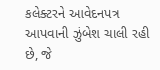કલેક્ટરને આવેદનપત્ર આપવાની ઝુંબેશ ચાલી રહી છે, જે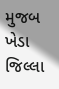મુજબ ખેડા જિલ્લા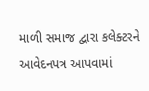માળી સમાજ દ્વારા કલેક્ટરને આવેદનપત્ર આપવામાં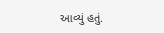આવ્યું હતું.